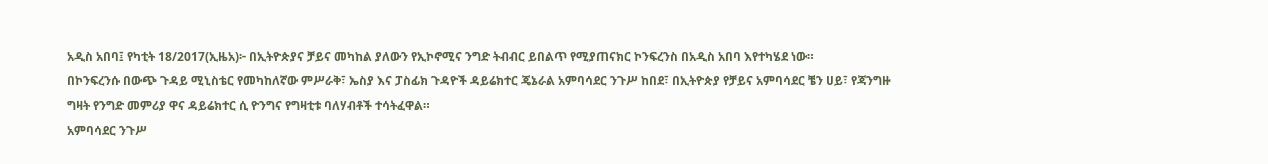አዲስ አበባ፤ የካቲት 18/2017(ኢዜአ)፦ በኢትዮጵያና ቻይና መካከል ያለውን የኢኮኖሚና ንግድ ትብብር ይበልጥ የሚያጠናክር ኮንፍረንስ በአዲስ አበባ እየተካሄደ ነው።
በኮንፍረንሱ በውጭ ጉዳይ ሚኒስቴር የመካከለኛው ምሥራቅ፣ ኤስያ እና ፓስፊክ ጉዳዮች ዳይሬክተር ጄኔራል አምባሳደር ንጉሥ ከበደ፣ በኢትዮጵያ የቻይና አምባሳደር ቼን ሀይ፣ የጃንግዙ ግዛት የንግድ መምሪያ ዋና ዳይሬክተር ሲ ዮንግና የግዛቲቱ ባለሃብቶች ተሳትፈዋል።
አምባሳደር ንጉሥ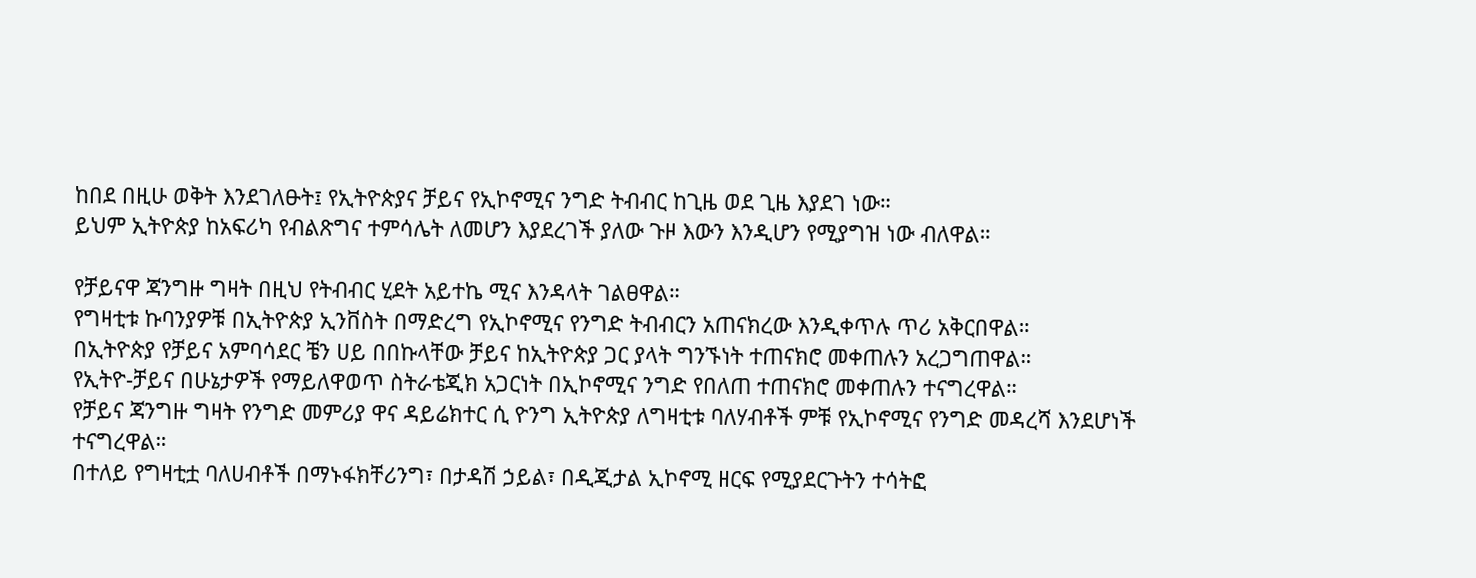ከበደ በዚሁ ወቅት እንደገለፁት፤ የኢትዮጵያና ቻይና የኢኮኖሚና ንግድ ትብብር ከጊዜ ወደ ጊዜ እያደገ ነው።
ይህም ኢትዮጵያ ከአፍሪካ የብልጽግና ተምሳሌት ለመሆን እያደረገች ያለው ጉዞ እውን እንዲሆን የሚያግዝ ነው ብለዋል።

የቻይናዋ ጃንግዙ ግዛት በዚህ የትብብር ሂደት አይተኬ ሚና እንዳላት ገልፀዋል።
የግዛቲቱ ኩባንያዎቹ በኢትዮጵያ ኢንቨስት በማድረግ የኢኮኖሚና የንግድ ትብብርን አጠናክረው እንዲቀጥሉ ጥሪ አቅርበዋል።
በኢትዮጵያ የቻይና አምባሳደር ቼን ሀይ በበኩላቸው ቻይና ከኢትዮጵያ ጋር ያላት ግንኙነት ተጠናክሮ መቀጠሉን አረጋግጠዋል።
የኢትዮ-ቻይና በሁኔታዎች የማይለዋወጥ ስትራቴጂክ አጋርነት በኢኮኖሚና ንግድ የበለጠ ተጠናክሮ መቀጠሉን ተናግረዋል።
የቻይና ጃንግዙ ግዛት የንግድ መምሪያ ዋና ዳይሬክተር ሲ ዮንግ ኢትዮጵያ ለግዛቲቱ ባለሃብቶች ምቹ የኢኮኖሚና የንግድ መዳረሻ እንደሆነች ተናግረዋል።
በተለይ የግዛቲቷ ባለሀብቶች በማኑፋክቸሪንግ፣ በታዳሽ ኃይል፣ በዲጂታል ኢኮኖሚ ዘርፍ የሚያደርጉትን ተሳትፎ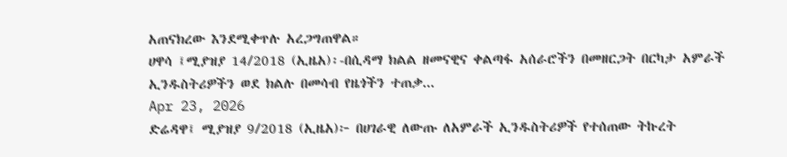አጠናክረው እንደሚቀጥሉ አረጋግጠዋል።
ሀዋሳ ፤ሚያዝያ 14/2018 (ኢዜአ)፡-በሲዳማ ክልል ዘመናዊና ቀልጣፋ አሰራሮችን በመዘርጋት በርካታ አምራች ኢንዱስትሪዎችን ወደ ክልሉ በመሳብ የዜጎችን ተጠቃ...
Apr 23, 2026
ድሬዳዋ፤ ሚያዝያ 9/2018 (ኢዜአ)፦ በሀገራዊ ለውጡ ለአምራች ኢንዱስትሪዎች የተሰጠው ትኩረት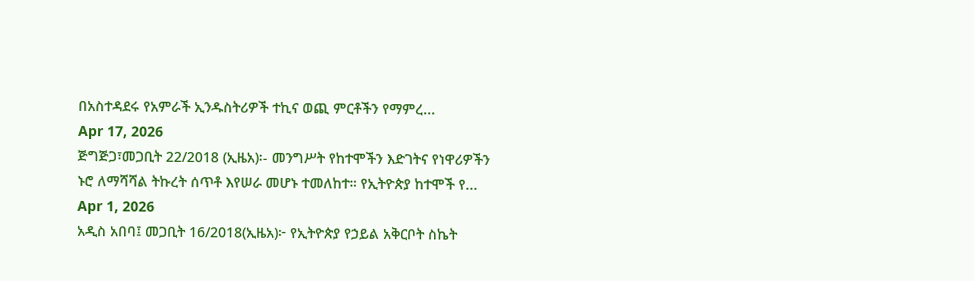በአስተዳደሩ የአምራች ኢንዱስትሪዎች ተኪና ወጪ ምርቶችን የማምረ...
Apr 17, 2026
ጅግጅጋ፣መጋቢት 22/2018 (ኢዜአ)፡- መንግሥት የከተሞችን እድገትና የነዋሪዎችን ኑሮ ለማሻሻል ትኩረት ሰጥቶ እየሠራ መሆኑ ተመለከተ። የኢትዮጵያ ከተሞች የ...
Apr 1, 2026
አዲስ አበባ፤ መጋቢት 16/2018(ኢዜአ)፦ የኢትዮጵያ የኃይል አቅርቦት ስኬት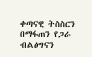ቀጣናዊ ትስስርን በማፋጠን የጋራ ብልፅግናን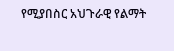የሚያበስር አህጉራዊ የልማት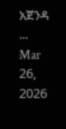አጀንዳ ...
Mar 26, 2026